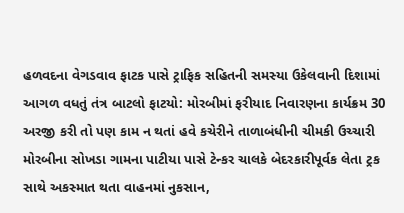હળવદના વેગડવાવ ફાટક પાસે ટ્રાફિક સહિતની સમસ્યા ઉકેલવાની દિશામાં આગળ વધતું તંત્ર બાટલો ફાટયો: મોરબીમાં ફરીયાદ નિવારણના કાર્યક્રમ 30 અરજી કરી તો પણ કામ ન થતાં હવે કચેરીને તાળાબંધીની ચીમકી ઉચ્ચારી મોરબીના સોખડા ગામના પાટીયા પાસે ટેન્કર ચાલકે બેદરકારીપૂર્વક લેતા ટ્રક સાથે અકસ્માત થતા વાહનમાં નુકસાન,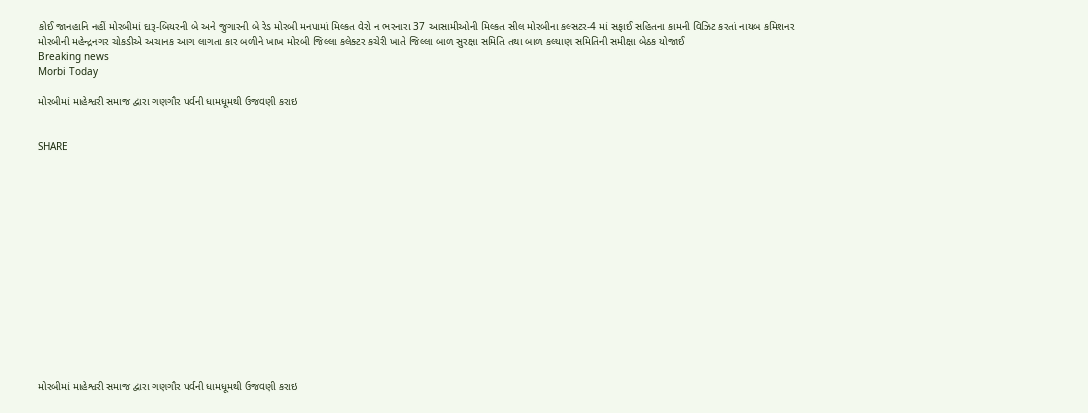કોઈ જાનહાનિ નહીં મોરબીમાં દારૂ-બિયરની બે અને જુગારની બે રેડ મોરબી મનપામાં મિલ્કત વેરો ન ભરનારા 37 આસામીઓની મિલ્કત સીલ મોરબીના કલ્સટર-4 માં સફાઈ સહિતના કામની વિઝિટ કરતાં નાયબ કમિશનર મોરબીની મહેન્દ્રનગર ચોકડીએ અચાનક આગ લાગતા કાર બળીને ખાખ મોરબી જિલ્લા કલેક્ટર કચેરી ખાતે જિલ્લા બાળ સુરક્ષા સમિતિ તથા બાળ કલ્યાણ સમિતિની સમીક્ષા બેઠક યોજાઈ
Breaking news
Morbi Today

મોરબીમાં માહેશ્વરી સમાજ દ્વારા ગણગૌર પર્વની ધામધૂમથી ઉજવણી કરાઇ


SHARE















મોરબીમાં માહેશ્વરી સમાજ દ્વારા ગણગૌર પર્વની ધામધૂમથી ઉજવણી કરાઇ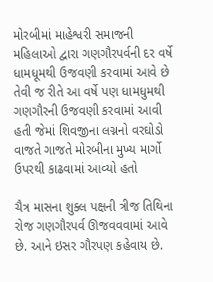મોરબીમાં માહેશ્વરી સમાજની મહિલાઓ દ્વારા ગણગૌરપર્વની દર વર્ષે ધામધૂમથી ઉજવણી કરવામાં આવે છે તેવી જ રીતે આ વર્ષે પણ ધામધુમથી ગણગૌરની ઉજવણી કરવામાં આવી હતી જેમાં શિવજીના લગ્નનો વરઘોડો વાજતે ગાજતે મોરબીના મુખ્ય માર્ગો ઉપરથી કાઢવામાં આવ્યો હતો

ચૈત્ર માસના શુક્લ પક્ષની ત્રીજ તિથિના રોજ ગણગૌરપર્વ ઊજવવવામાં આવે છે. આને ઇસર ગૌરપણ કહેવાય છે.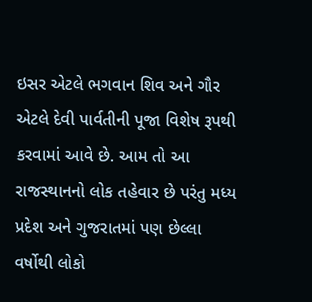ઇસર એટલે ભગવાન શિવ અને ગૌર એટલે દેવી પાર્વતીની પૂજા વિશેષ રૂપથી કરવામાં આવે છે. આમ તો આ રાજસ્થાનનો લોક તહેવાર છે પરંતુ મધ્ય પ્રદેશ અને ગુજરાતમાં પણ છેલ્લા વર્ષોથી લોકો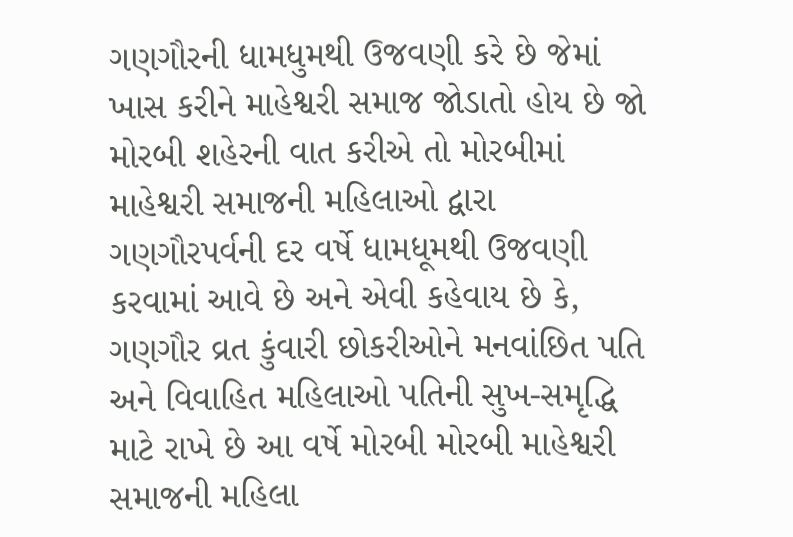ગણગૌરની ધામધુમથી ઉજવણી કરે છે જેમાં ખાસ કરીને માહેશ્વરી સમાજ જોડાતો હોય છે જો મોરબી શહેરની વાત કરીએ તો મોરબીમાં માહેશ્વરી સમાજની મહિલાઓ દ્વારા ગણગૌરપર્વની દર વર્ષે ધામધૂમથી ઉજવણી કરવામાં આવે છે અને એવી કહેવાય છે કે, ગણગૌર વ્રત કુંવારી છોકરીઓને મનવાંછિત પતિ અને વિવાહિત મહિલાઓ પતિની સુખ-સમૃદ્ધિ માટે રાખે છે આ વર્ષે મોરબી મોરબી માહેશ્વરી સમાજની મહિલા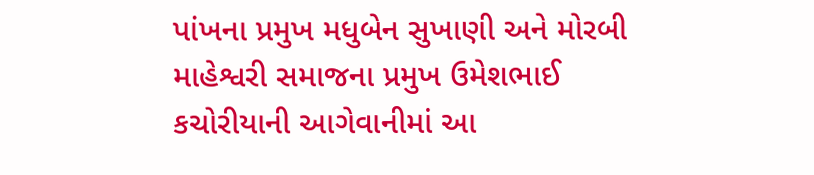પાંખના પ્રમુખ મધુબેન સુખાણી અને મોરબી માહેશ્વરી સમાજના પ્રમુખ ઉમેશભાઈ કચોરીયાની આગેવાનીમાં આ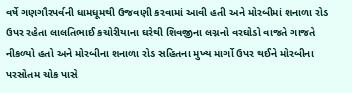વર્ષે ગણગૌરપર્વની ધામધૂમથી ઉજવણી કરવામાં આવી હતી અને મોરબીમાં શનાળા રોડ ઉપર રહેતા લાલતિભાઈ કચોરીયાના ઘરેથી શિવજીના લગ્નનો વરઘોડો વાજતે ગાજતે નીકળ્યો હતો અને મોરબીના શનાળા રોડ સહિતના મુખ્ય માર્ગો ઉપર થઈને મોરબીના પરસોતમ ચોક પાસે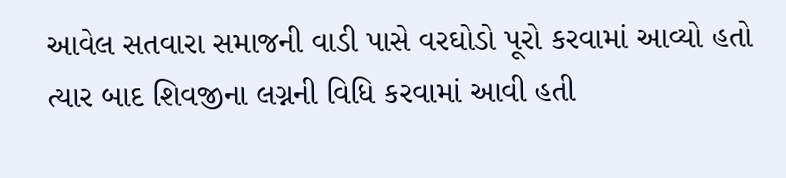આવેલ સતવારા સમાજની વાડી પાસે વરઘોડો પૂરો કરવામાં આવ્યો હતો ત્યાર બાદ શિવજીના લગ્નની વિધિ કરવામાં આવી હતી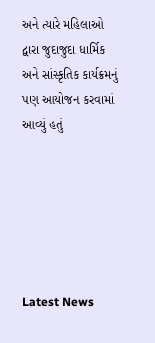અને ત્યારે મહિલાઓ દ્વારા જુદાજુદા ધાર્મિક અને સાંસ્કૃતિક કાર્યક્રમનું પણ આયોજન કરવામાં આવ્યું હતું






Latest News